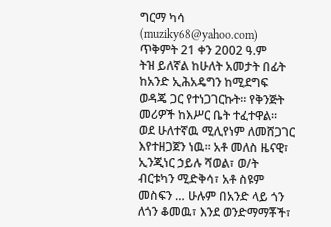ግርማ ካሳ
(muziky68@yahoo.com)
ጥቅምት 21 ቀን 2002 ዓ.ም
ትዝ ይለኛል ከሁለት አመታት በፊት ከአንድ ኢሕአዴግን ከሚደግፍ ወዳጄ ጋር የተነጋገርኩት። የቅንጅት መሪዎች ከእሥር ቤት ተፈተዋል። ወደ ሁለተኛዉ ሚሊየነም ለመሸጋገር እየተዘጋጀን ነዉ፡፡ አቶ መለስ ዜናዊ፣ ኢንጂነር ኃይሉ ሻወል፣ ወ/ት ብርቱካን ሚድቅሳ፣ አቶ ስዩም መስፍን … ሁሉም በአንድ ላይ ጎን ለጎን ቆመዉ፣ እንደ ወንድማማቾች፣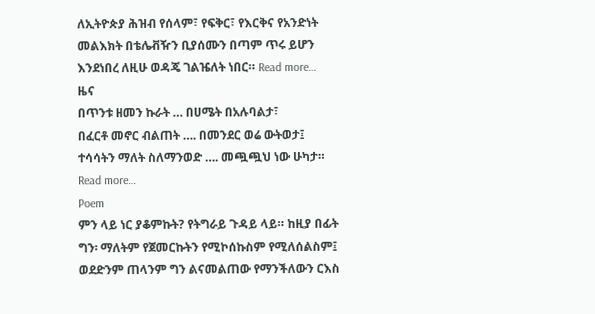ለኢትዮጵያ ሕዝብ የሰላም፣ የፍቅር፣ የእርቅና የአንድነት መልእክት በቴሌቭዥን ቢያሰሙን በጣም ጥሩ ይሆን እንደነበረ ለዚሁ ወዳጄ ገልዤለት ነበር። Read more…
ዜና
በጥንቱ ዘመን ኩራት … በሀሜት በአሉባልታ፣
በፈርቶ መኖር ብልጠት …. በመንደር ወሬ ውትወታ፤
ተሳሳትን ማለት ስለማንወድ …. መጯጯህ ነው ሁካታ። Read more…
Poem
ምን ላይ ነር ያቆምኩት? የትግራይ ጉዳይ ላይ። ከዚያ በፊት ግን፡ ማለትም የጀመርኩትን የሚኮሰኩስም የሚለሰልስም፤ ወደድንም ጠላንም ግን ልናመልጠው የማንችለውን ርእስ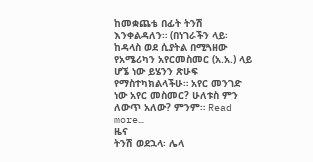ከመቋጨቴ በፊት ትንሽ እንቀልዳለን። (በነገራችን ላይ፡ ከዳላስ ወደ ሲያትል በሚጓዘው የአሜሪካን አየርመስመር (አ.አ.) ላይ ሆኜ ነው ይሄንን ጽሁፍ የማስተካክልላችሁ። አየር መንገድ ነው አየር መስመር? ሁለቱስ ምን ለውጥ አለው? ምንም። Read more…
ዜና
ትንሽ ወደኋላ፡ ሌላ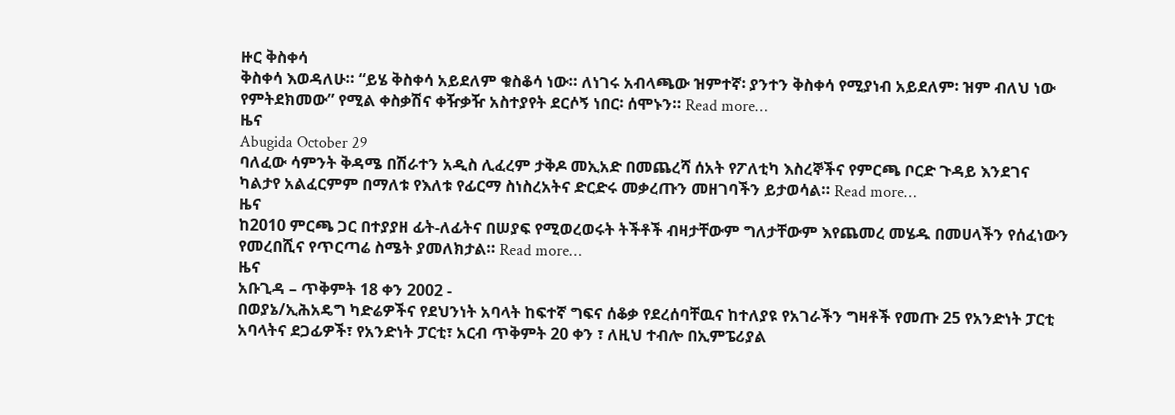ዙር ቅስቀሳ
ቅስቀሳ እወዳለሁ። “ይሄ ቅስቀሳ አይደለም ቁስቆሳ ነው። ለነገሩ አብላጫው ዝምተኛ፡ ያንተን ቅስቀሳ የሚያነብ አይደለም፡ ዝም ብለህ ነው የምትደክመው” የሚል ቀስቃሽና ቀዥቃዥ አስተያየት ደርሶኝ ነበር፡ ሰሞኑን። Read more…
ዜና
Abugida October 29
ባለፈው ሳምንት ቅዳሜ በሽራተን አዲስ ሊፈረም ታቅዶ መኢአድ በመጨረሻ ሰአት የፖለቲካ እስረኞችና የምርጫ ቦርድ ጉዳይ እንደገና ካልታየ አልፈርምም በማለቱ የእለቱ የፊርማ ስነስረአትና ድርድሩ መቃረጡን መዘገባችን ይታወሳል። Read more…
ዜና
ከ2010 ምርጫ ጋር በተያያዘ ፊት-ለፊትና በሠያፍ የሚወረወሩት ትችቶች ብዛታቸውም ግለታቸውም እየጨመረ መሄዱ በመሀላችን የሰፈነውን የመረበሺና የጥርጣሬ ስሜት ያመለክታል። Read more…
ዜና
አቡጊዳ – ጥቅምት 18 ቀን 2002 -
በወያኔ/ኢሕአዴግ ካድሬዎችና የደህንነት አባላት ከፍተኛ ግፍና ሰቆቃ የደረሰባቸዉና ከተለያዩ የአገራችን ግዛቶች የመጡ 25 የአንድነት ፓርቲ አባላትና ደጋፊዎች፣ የአንድነት ፓርቲ፣ አርብ ጥቅምት 20 ቀን ፣ ለዚህ ተብሎ በኢምፔሪያል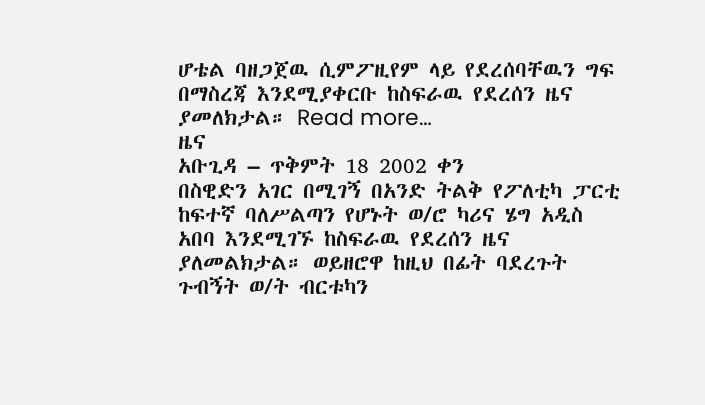ሆቴል ባዘጋጀዉ ሲምፖዚየም ላይ የደረሰባቸዉን ግፍ በማስረጃ እንደሚያቀርቡ ከስፍራዉ የደረሰን ዜና ያመለክታል። Read more…
ዜና
አቡጊዳ – ጥቅምት 18 2002 ቀን
በስዊድን አገር በሚገኝ በአንድ ትልቅ የፖለቲካ ፓርቲ ከፍተኛ ባለሥልጣን የሆኑት ወ/ሮ ካሪና ሄግ አዲስ አበባ እንደሚገኙ ከስፍራዉ የደረሰን ዜና ያለመልክታል። ወይዘሮዋ ከዚህ በፊት ባደረጉት ጉብኝት ወ/ት ብርቱካን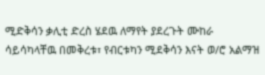ሚድቅሳን ቃሊቲ ድረስ ሄደዉ ለማየት ያደረጉት ሙከራ ሳይሳካላቸዉ በመቅረቱ፣ የብርቱካን ሚደቅሳን እናት ወ/ሮ አልማዝ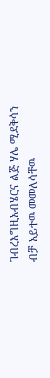ገብረእግዚአብሄርና ልጅ ሃሌ ሚደቅሳን ብቻ አይተዉ መመለሳቸዉ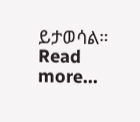ይታወሳል። Read more…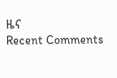ዜና
Recent Comments